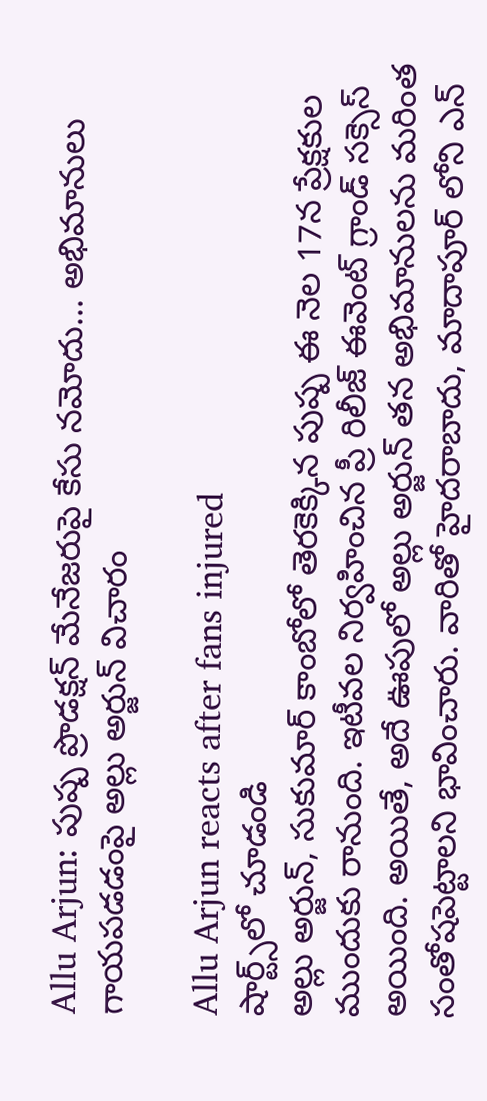Allu Arjun: పుష్ప ప్రొడక్షన్ మేనేజరుపై కేసు నమోదు... అభిమానులు గాయపడడంపై అల్లు అర్జున్ విచారం

Allu Arjun reacts after fans injured
షార్ట్స్‌లో చూడండి
అల్లు అర్జున్, సుకుమార్ కాంబోలో తెరకెక్కిన పుష్ప ఈ నెల 17న ప్రేక్షకుల ముందుకు రానుంది. ఇటీవల నిర్వహించిన ప్రీ రిలీజ్ ఈవెంట్ గ్రాండ్ సక్సెస్ అయింది. అయితే, అదే ఊపులో అల్లు అర్జున్ తన అభిమానులను మరింత సంతోషపెట్టాలని భావించారు. వారితో హైదరాబాదు, మాదాపూర్ లోని ఎన్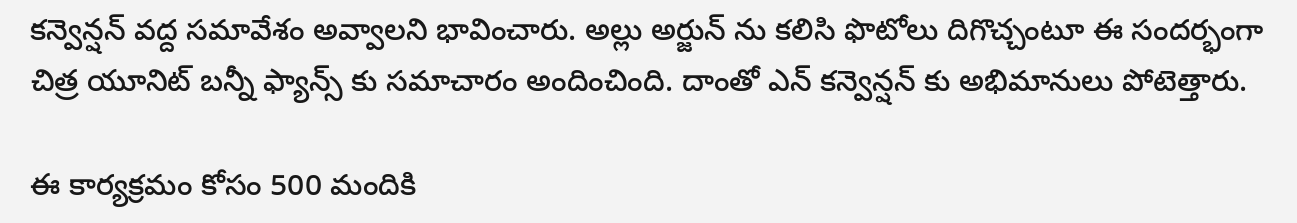కన్వెన్షన్ వద్ద సమావేశం అవ్వాలని భావించారు. అల్లు అర్జున్ ను కలిసి ఫొటోలు దిగొచ్చంటూ ఈ సందర్భంగా చిత్ర యూనిట్ బన్నీ ఫ్యాన్స్ కు సమాచారం అందించింది. దాంతో ఎన్ కన్వెన్షన్ కు అభిమానులు పోటెత్తారు.

ఈ కార్యక్రమం కోసం 500 మందికి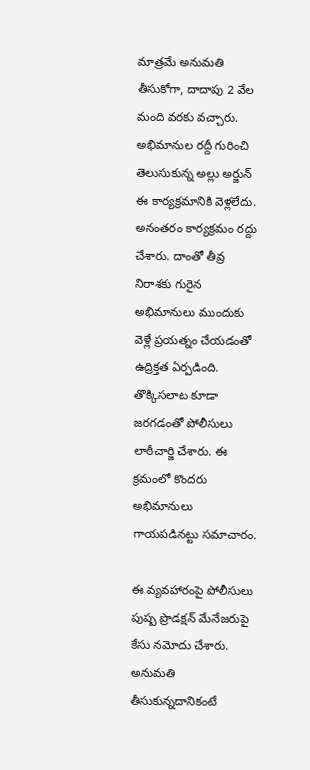మాత్రమే అనుమతి తీసుకోగా, దాదాపు 2 వేల మంది వరకు వచ్చారు. అభిమానుల రద్దీ గురించి తెలుసుకున్న అల్లు అర్జున్ ఈ కార్యక్రమానికి వెళ్లలేదు. అనంతరం కార్యక్రమం రద్దు చేశారు. దాంతో తీవ్ర నిరాశకు గురైన అభిమానులు ముందుకు వెళ్లే ప్రయత్నం చేయడంతో ఉద్రిక్తత ఏర్పడింది. తొక్కిసలాట కూడా జరగడంతో పోలీసులు లాఠీచార్జి చేశారు. ఈ క్రమంలో కొందరు అభిమానులు గాయపడినట్టు సమాచారం.

ఈ వ్యవహారంపై పోలీసులు పుష్ప ప్రొడక్షన్ మేనేజరుపై కేసు నమోదు చేశారు. అనుమతి తీసుకున్నదానికంటే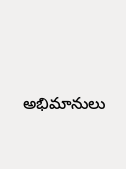అభిమానులు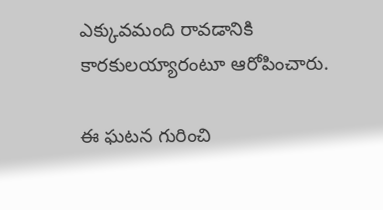ఎక్కువమంది రావడానికి కారకులయ్యారంటూ ఆరోపించారు.

ఈ ఘటన గురించి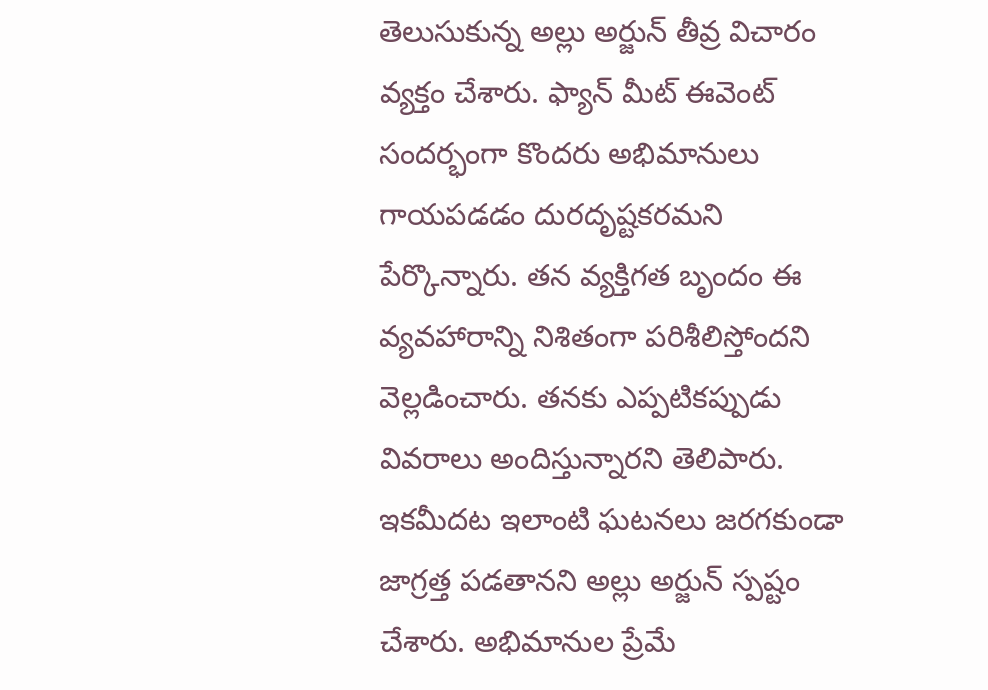తెలుసుకున్న అల్లు అర్జున్ తీవ్ర విచారం వ్యక్తం చేశారు. ఫ్యాన్ మీట్ ఈవెంట్ సందర్భంగా కొందరు అభిమానులు గాయపడడం దురదృష్టకరమని పేర్కొన్నారు. తన వ్యక్తిగత బృందం ఈ వ్యవహారాన్ని నిశితంగా పరిశీలిస్తోందని వెల్లడించారు. తనకు ఎప్పటికప్పుడు వివరాలు అందిస్తున్నారని తెలిపారు. ఇకమీదట ఇలాంటి ఘటనలు జరగకుండా జాగ్రత్త పడతానని అల్లు అర్జున్ స్పష్టం చేశారు. అభిమానుల ప్రేమే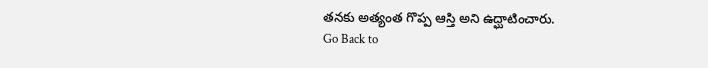తనకు అత్యంత గొప్ప ఆస్తి అని ఉద్ఘాటించారు.
Go Back to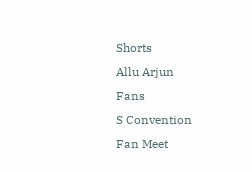Shorts
Allu Arjun
Fans
S Convention
Fan Meet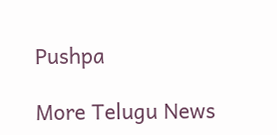Pushpa

More Telugu News